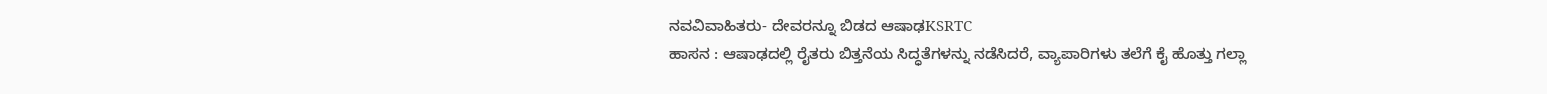ನವವಿವಾಹಿತರು- ದೇವರನ್ನೂ ಬಿಡದ ಆಷಾಢKSRTC
ಹಾಸನ : ಆಷಾಢದಲ್ಲಿ ರೈತರು ಬಿತ್ತನೆಯ ಸಿದ್ಧತೆಗಳನ್ನು ನಡೆಸಿದರೆ, ವ್ಯಾಪಾರಿಗಳು ತಲೆಗೆ ಕೈ ಹೊತ್ತು ಗಲ್ಲಾ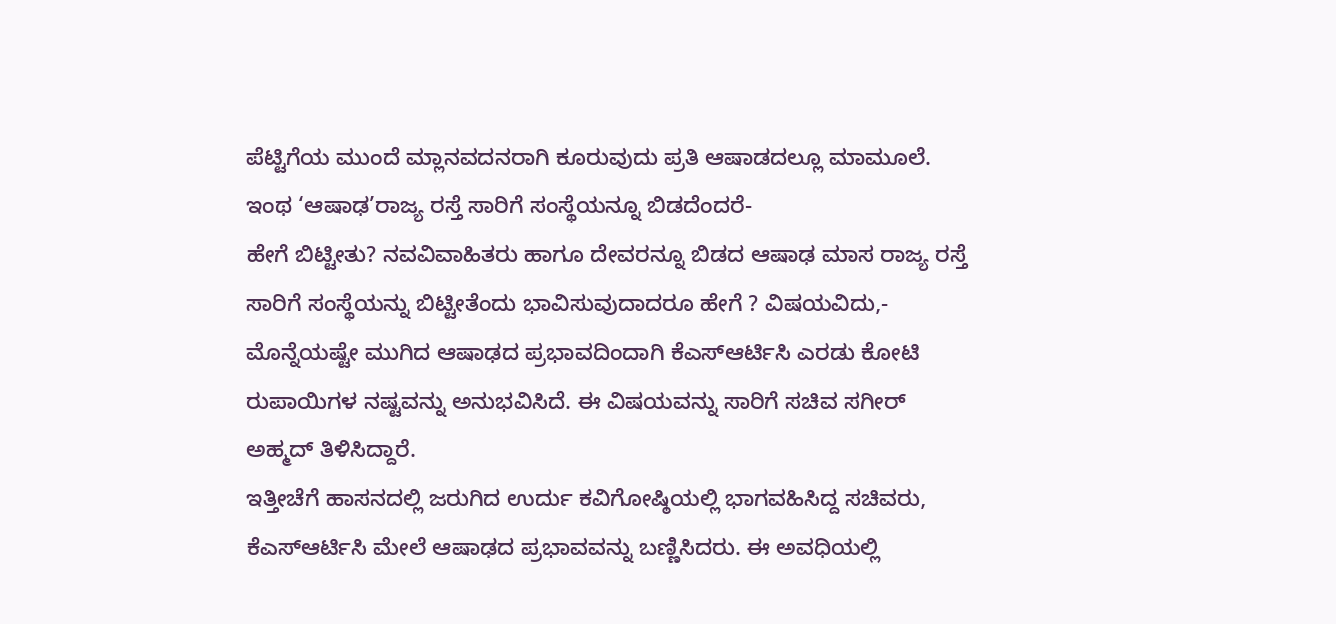ಪೆಟ್ಟಿಗೆಯ ಮುಂದೆ ಮ್ಲಾನವದನರಾಗಿ ಕೂರುವುದು ಪ್ರತಿ ಆಷಾಡದಲ್ಲೂ ಮಾಮೂಲೆ. ಇಂಥ ‘ಆಷಾಢ’ರಾಜ್ಯ ರಸ್ತೆ ಸಾರಿಗೆ ಸಂಸ್ಥೆಯನ್ನೂ ಬಿಡದೆಂದರೆ-
ಹೇಗೆ ಬಿಟ್ಟೀತು? ನವವಿವಾಹಿತರು ಹಾಗೂ ದೇವರನ್ನೂ ಬಿಡದ ಆಷಾಢ ಮಾಸ ರಾಜ್ಯ ರಸ್ತೆ ಸಾರಿಗೆ ಸಂಸ್ಥೆಯನ್ನು ಬಿಟ್ಟೀತೆಂದು ಭಾವಿಸುವುದಾದರೂ ಹೇಗೆ ? ವಿಷಯವಿದು,- ಮೊನ್ನೆಯಷ್ಟೇ ಮುಗಿದ ಆಷಾಢದ ಪ್ರಭಾವದಿಂದಾಗಿ ಕೆಎಸ್ಆರ್ಟಿಸಿ ಎರಡು ಕೋಟಿ ರುಪಾಯಿಗಳ ನಷ್ಟವನ್ನು ಅನುಭವಿಸಿದೆ. ಈ ವಿಷಯವನ್ನು ಸಾರಿಗೆ ಸಚಿವ ಸಗೀರ್ ಅಹ್ಮದ್ ತಿಳಿಸಿದ್ದಾರೆ.
ಇತ್ತೀಚೆಗೆ ಹಾಸನದಲ್ಲಿ ಜರುಗಿದ ಉರ್ದು ಕವಿಗೋಷ್ಠಿಯಲ್ಲಿ ಭಾಗವಹಿಸಿದ್ದ ಸಚಿವರು, ಕೆಎಸ್ಆರ್ಟಿಸಿ ಮೇಲೆ ಆಷಾಢದ ಪ್ರಭಾವವನ್ನು ಬಣ್ಣಿಸಿದರು. ಈ ಅವಧಿಯಲ್ಲಿ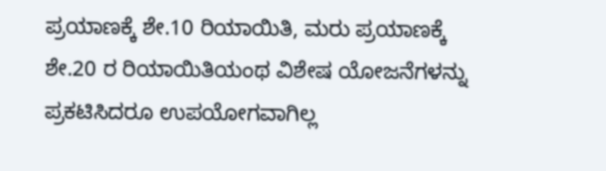ಪ್ರಯಾಣಕ್ಕೆ ಶೇ.10 ರಿಯಾಯಿತಿ, ಮರು ಪ್ರಯಾಣಕ್ಕೆ ಶೇ.20 ರ ರಿಯಾಯಿತಿಯಂಥ ವಿಶೇಷ ಯೋಜನೆಗಳನ್ನು ಪ್ರಕಟಿಸಿದರೂ ಉಪಯೋಗವಾಗಿಲ್ಲ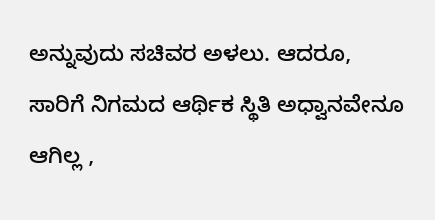ಅನ್ನುವುದು ಸಚಿವರ ಅಳಲು. ಆದರೂ, ಸಾರಿಗೆ ನಿಗಮದ ಆರ್ಥಿಕ ಸ್ಥಿತಿ ಅಧ್ವಾನವೇನೂ ಆಗಿಲ್ಲ ,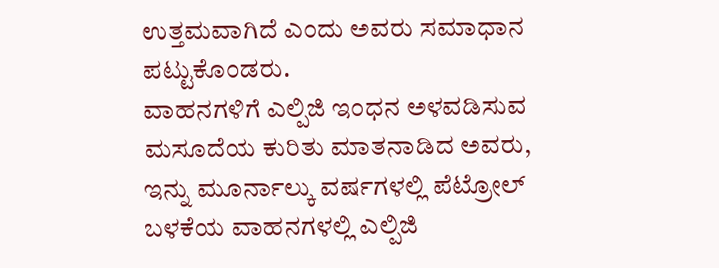ಉತ್ತಮವಾಗಿದೆ ಎಂದು ಅವರು ಸಮಾಧಾನ ಪಟ್ಟುಕೊಂಡರು.
ವಾಹನಗಳಿಗೆ ಎಲ್ಪಿಜಿ ಇಂಧನ ಅಳವಡಿಸುವ ಮಸೂದೆಯ ಕುರಿತು ಮಾತನಾಡಿದ ಅವರು, ಇನ್ನು ಮೂರ್ನಾಲ್ಕು ವರ್ಷಗಳಲ್ಲಿ ಪೆಟ್ರೋಲ್ ಬಳಕೆಯ ವಾಹನಗಳಲ್ಲಿ ಎಲ್ಪಿಜಿ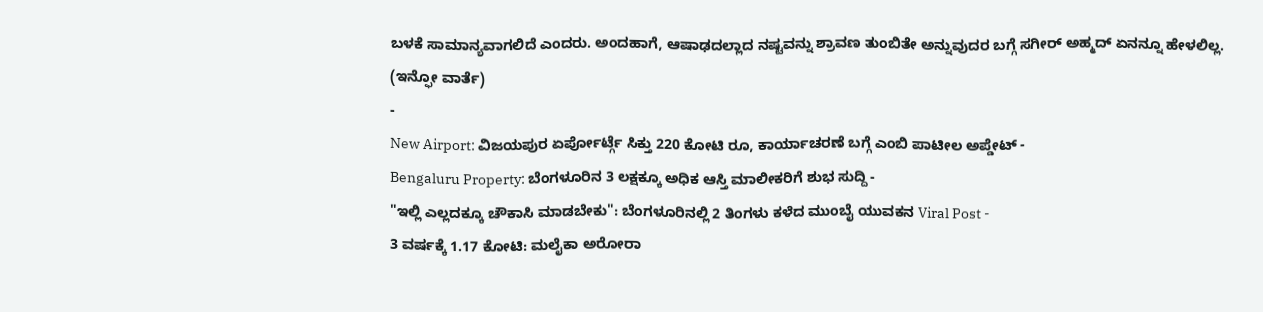ಬಳಕೆ ಸಾಮಾನ್ಯವಾಗಲಿದೆ ಎಂದರು. ಅಂದಹಾಗೆ, ಆಷಾಢದಲ್ಲಾದ ನಷ್ಟವನ್ನು ಶ್ರಾವಣ ತುಂಬಿತೇ ಅನ್ನುವುದರ ಬಗ್ಗೆ ಸಗೀರ್ ಅಹ್ಮದ್ ಏನನ್ನೂ ಹೇಳಲಿಲ್ಲ.
(ಇನ್ಫೋ ವಾರ್ತೆ)
-
New Airport: ವಿಜಯಪುರ ಏರ್ಪೋರ್ಟ್ಗೆ ಸಿಕ್ತು 220 ಕೋಟಿ ರೂ, ಕಾರ್ಯಾಚರಣೆ ಬಗ್ಗೆ ಎಂಬಿ ಪಾಟೀಲ ಅಪ್ಡೇಟ್ -
Bengaluru Property: ಬೆಂಗಳೂರಿನ 3 ಲಕ್ಷಕ್ಕೂ ಅಧಿಕ ಆಸ್ತಿ ಮಾಲೀಕರಿಗೆ ಶುಭ ಸುದ್ದಿ -
"ಇಲ್ಲಿ ಎಲ್ಲದಕ್ಕೂ ಚೌಕಾಸಿ ಮಾಡಬೇಕು": ಬೆಂಗಳೂರಿನಲ್ಲಿ 2 ತಿಂಗಳು ಕಳೆದ ಮುಂಬೈ ಯುವಕನ Viral Post -
3 ವರ್ಷಕ್ಕೆ 1.17 ಕೋಟಿ: ಮಲೈಕಾ ಅರೋರಾ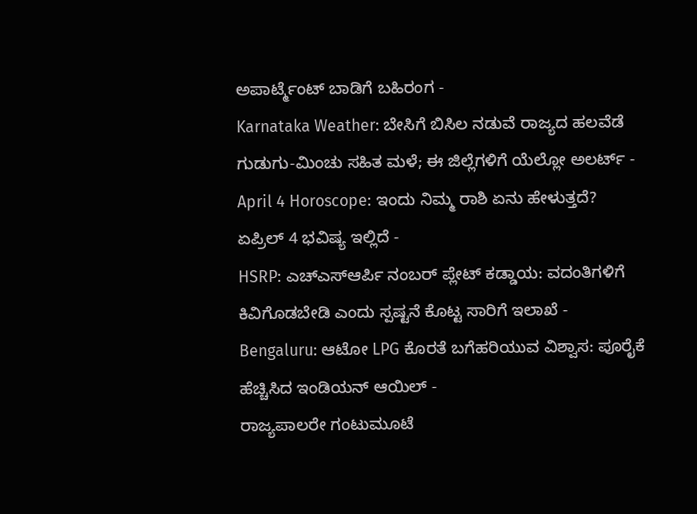ಅಪಾರ್ಟ್ಮೆಂಟ್ ಬಾಡಿಗೆ ಬಹಿರಂಗ -
Karnataka Weather: ಬೇಸಿಗೆ ಬಿಸಿಲ ನಡುವೆ ರಾಜ್ಯದ ಹಲವೆಡೆ ಗುಡುಗು-ಮಿಂಚು ಸಹಿತ ಮಳೆ; ಈ ಜಿಲ್ಲೆಗಳಿಗೆ ಯೆಲ್ಲೋ ಅಲರ್ಟ್ -
April 4 Horoscope: ಇಂದು ನಿಮ್ಮ ರಾಶಿ ಏನು ಹೇಳುತ್ತದೆ? ಏಪ್ರಿಲ್ 4 ಭವಿಷ್ಯ ಇಲ್ಲಿದೆ -
HSRP: ಎಚ್ಎಸ್ಆರ್ಪಿ ನಂಬರ್ ಪ್ಲೇಟ್ ಕಡ್ಡಾಯ: ವದಂತಿಗಳಿಗೆ ಕಿವಿಗೊಡಬೇಡಿ ಎಂದು ಸ್ಪಷ್ಟನೆ ಕೊಟ್ಟ ಸಾರಿಗೆ ಇಲಾಖೆ -
Bengaluru: ಆಟೋ LPG ಕೊರತೆ ಬಗೆಹರಿಯುವ ವಿಶ್ವಾಸ: ಪೂರೈಕೆ ಹೆಚ್ಚಿಸಿದ ಇಂಡಿಯನ್ ಆಯಿಲ್ -
ರಾಜ್ಯಪಾಲರೇ ಗಂಟುಮೂಟೆ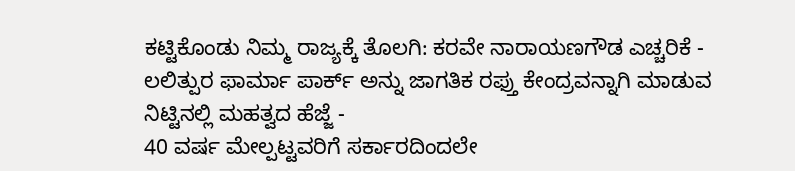ಕಟ್ಟಿಕೊಂಡು ನಿಮ್ಮ ರಾಜ್ಯಕ್ಕೆ ತೊಲಗಿ: ಕರವೇ ನಾರಾಯಣಗೌಡ ಎಚ್ಚರಿಕೆ -
ಲಲಿತ್ಪುರ ಫಾರ್ಮಾ ಪಾರ್ಕ್ ಅನ್ನು ಜಾಗತಿಕ ರಫ್ತು ಕೇಂದ್ರವನ್ನಾಗಿ ಮಾಡುವ ನಿಟ್ಟಿನಲ್ಲಿ ಮಹತ್ವದ ಹೆಜ್ಜೆ -
40 ವರ್ಷ ಮೇಲ್ಪಟ್ಟವರಿಗೆ ಸರ್ಕಾರದಿಂದಲೇ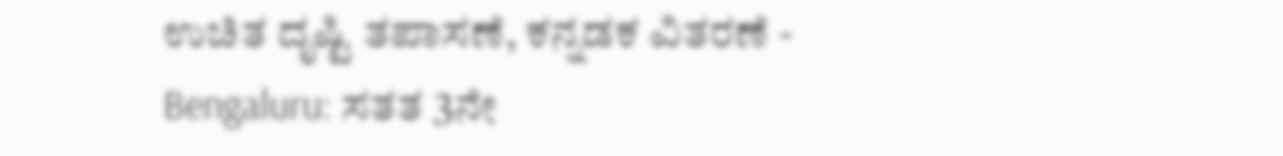ಉಚಿತ ದೃಷ್ಟಿ ತಪಾಸಣೆ, ಕನ್ನಡಕ ವಿತರಣೆ -
Bengaluru: ಸತತ 3ನೇ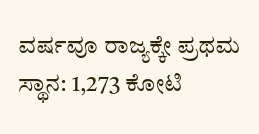ವರ್ಷವೂ ರಾಜ್ಯಕ್ಕೇ ಪ್ರಥಮ ಸ್ಥಾನ: 1,273 ಕೋಟಿ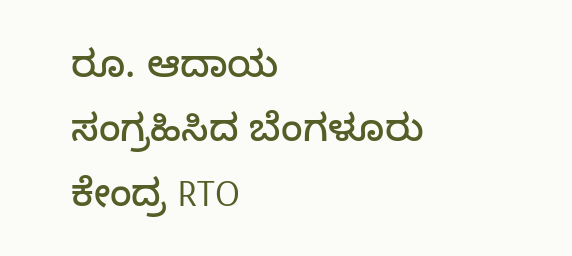ರೂ. ಆದಾಯ ಸಂಗ್ರಹಿಸಿದ ಬೆಂಗಳೂರು ಕೇಂದ್ರ RTO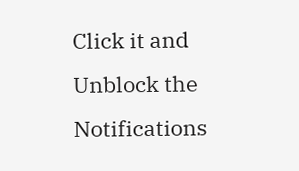Click it and Unblock the Notifications